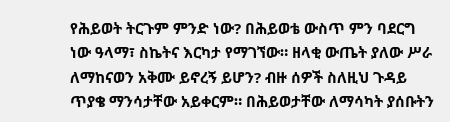የሕይወት ትርጉም ምንድ ነው? በሕይወቴ ውስጥ ምን ባደርግ ነው ዓላማ፣ ስኬትና እርካታ የማገኘው። ዘላቂ ውጤት ያለው ሥራ ለማከናወን አቅሙ ይኖረኝ ይሆን? ብዙ ሰዎች ስለዚህ ጉዳይ ጥያቄ ማንሳታቸው አይቀርም። በሕይወታቸው ለማሳካት ያሰቡትን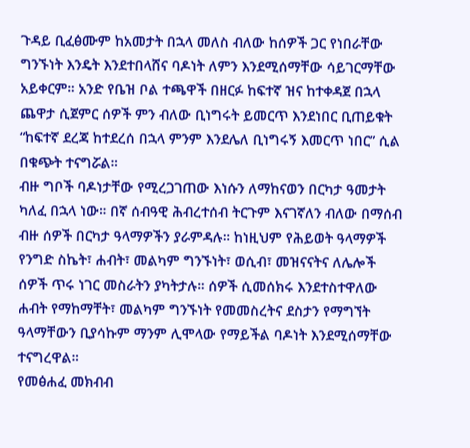ጉዳይ ቢፈፅሙም ከአመታት በኋላ መለስ ብለው ከሰዎች ጋር የነበራቸው ግንኙነት እንዴት እንደተበላሸና ባዶነት ለምን እንደሚሰማቸው ሳይገርማቸው አይቀርም። አንድ የቤዝ ቦል ተጫዋች በዘርፉ ከፍተኛ ዝና ከተቀዳጀ በኋላ ጨዋታ ሲጀምር ሰዎች ምን ብለው ቢነግሩት ይመርጥ እንደነበር ቢጠይቁት “ከፍተኛ ደረጃ ከተደረሰ በኋላ ምንም እንደሌለ ቢነግሩኝ እመርጥ ነበር” ሲል በቁጭት ተናግሯል።
ብዙ ግቦች ባዶነታቸው የሚረጋገጠው እነሱን ለማከናወን በርካታ ዓመታት ካለፈ በኋላ ነው። በኛ ሰብዓዊ ሕብረተሰብ ትርጉም እናገኛለን ብለው በማሰብ ብዙ ሰዎች በርካታ ዓላማዎችን ያራምዳሉ። ከነዚህም የሕይወት ዓላማዎች የንግድ ስኬት፣ ሐብት፣ መልካም ግንኙነት፣ ወሲብ፣ መዝናናትና ለሌሎች ሰዎች ጥሩ ነገር መስራትን ያካትታሉ። ሰዎች ሲመሰክሩ እንደተስተዋለው ሐብት የማከማቸት፣ መልካም ግንኙነት የመመስረትና ደስታን የማግኘት ዓላማቸውን ቢያሳኩም ማንም ሊሞላው የማይችል ባዶነት እንደሚሰማቸው ተናግረዋል።
የመፅሐፈ መክብብ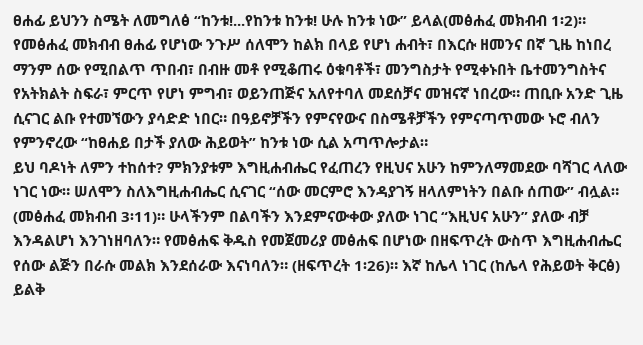ፀሐፊ ይህንን ስሜት ለመግለፅ “ከንቱ!...የከንቱ ከንቱ! ሁሉ ከንቱ ነው” ይላል(መፅሐፈ መክብብ 1፡2)። የመፅሐፈ መክብብ ፀሐፊ የሆነው ንጉሥ ሰለሞን ከልክ በላይ የሆነ ሐብት፣ በእርሱ ዘመንና በኛ ጊዜ ከነበረ ማንም ሰው የሚበልጥ ጥበብ፣ በብዙ መቶ የሚቆጠሩ ዕቁባቶች፣ መንግስታት የሚቀኑበት ቤተመንግስትና የአትክልት ስፍራ፣ ምርጥ የሆነ ምግብ፣ ወይንጠጅና አለየተባለ መደሰቻና መዝናኛ ነበረው። ጠቢቡ አንድ ጊዜ ሲናገር ልቡ የተመኘውን ያሳድድ ነበር። በዓይኖቻችን የምናየውና በስሜቶቻችን የምናጣጥመው ኑሮ ብለን የምንኖረው “ከፀሐይ በታች ያለው ሕይወት” ከንቱ ነው ሲል አጣጥሎታል።
ይህ ባዶነት ለምን ተከሰተ? ምክንያቱም እግዚሐብሔር የፈጠረን የዚህና አሁን ከምንለማመደው ባሻገር ላለው ነገር ነው። ሠለሞን ስለእግዚሐብሔር ሲናገር “ሰው መርምሮ እንዳያገኝ ዘላለምነትን በልቡ ሰጠው” ብሏል። (መፅሐፈ መክብብ 3፡11)። ሁላችንም በልባችን እንደምናውቀው ያለው ነገር “እዚህና አሁን” ያለው ብቻ እንዳልሆነ እንገነዘባለን። የመፅሐፍ ቅዱስ የመጀመሪያ መፅሐፍ በሆነው በዘፍጥረት ውስጥ እግዚሐብሔር የሰው ልጅን በራሱ መልክ እንደሰራው እናነባለን። (ዘፍጥረት 1፡26)። እኛ ከሌላ ነገር (ከሌላ የሕይወት ቅርፅ) ይልቅ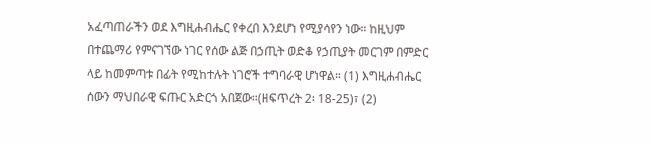አፈጣጠራችን ወደ እግዚሐብሔር የቀረበ እንደሆነ የሚያሳየን ነው። ከዚህም በተጨማሪ የምናገኘው ነገር የሰው ልጅ በኃጢት ወድቆ የኃጢያት መርገም በምድር ላይ ከመምጣቱ በፊት የሚከተሉት ነገሮች ተግባራዊ ሆነዋል። (1) እግዚሐብሔር ሰውን ማህበራዊ ፍጡር አድርጎ አበጀው።(ዘፍጥረት 2፡ 18-25)፣ (2)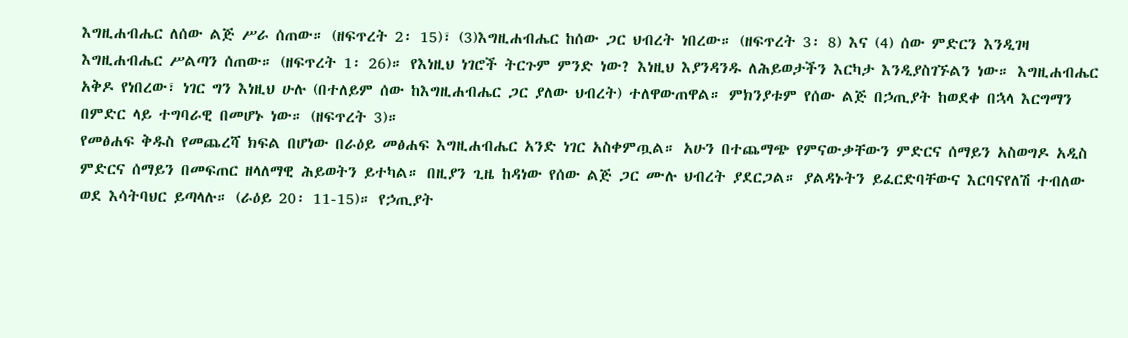እግዚሐብሔር ለሰው ልጅ ሥራ ሰጠው። (ዘፍጥረት 2፡ 15)፣ (3)እግዚሐብሔር ከሰው ጋር ህብረት ነበረው። (ዘፍጥረት 3፡ 8) እና (4) ሰው ምድርን እንዲገዛ እግዚሐብሔር ሥልጣን ሰጠው። (ዘፍጥረት 1፡ 26)። የእነዚህ ነገሮች ትርጉም ምንድ ነው? እነዚህ እያንዳንዱ ለሕይወታችን እርካታ እንዲያስገኙልን ነው። እግዚሐብሔር አቅዶ የነበረው፣ ነገር ግን እነዚህ ሁሉ (በተለይም ሰው ከእግዚሐብሔር ጋር ያለው ህብረት) ተለዋውጠዋል። ምክንያቱም የሰው ልጅ በኃጢያት ከወደቀ በኋላ እርግማን በምድር ላይ ተግባራዊ በመሆኑ ነው። (ዘፍጥረት 3)።
የመፅሐፍ ቅዱስ የመጨረሻ ክፍል በሆነው በራዕይ መፅሐፍ እግዚሐብሔር አንድ ነገር አስቀምጧል። አሁን በተጨማጭ የምናውቃቸውን ምድርና ሰማይን አስወግዶ አዲስ ምድርና ሰማይን በመፍጠር ዘላለማዊ ሕይወትን ይተካል። በዚያን ጊዜ ከዳነው የሰው ልጅ ጋር ሙሉ ህብረት ያደርጋል። ያልዳኑትን ይፈርድባቸውና እርባናየለሽ ተብለው ወደ እሳትባህር ይጣላሉ። (ራዕይ 20፡ 11-15)። የኃጢያት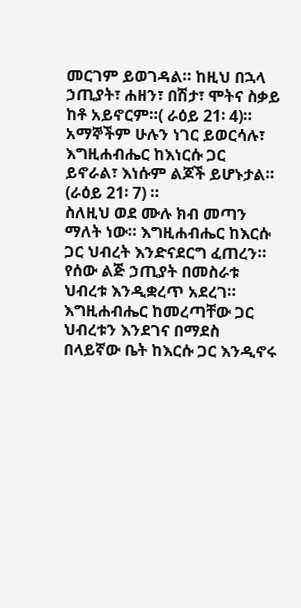መርገም ይወገዳል። ከዚህ በኋላ ኃጢያት፣ ሐዘን፣ በሽታ፣ ሞትና ስቃይ ከቶ አይኖርም።( ራዕይ 21፡ 4)። አማኞችም ሁሉን ነገር ይወርሳሉ፣ እግዚሐብሔር ከእነርሱ ጋር ይኖራል፣ እነሱም ልጆች ይሆኑታል። (ራዕይ 21፡ 7) ።
ስለዚህ ወደ ሙሉ ክብ መጣን ማለት ነው። እግዚሐብሔር ከእርሱ ጋር ህብረት እንድናደርግ ፈጠረን። የሰው ልጅ ኃጢያት በመስራቱ ህብረቱ እንዲቋረጥ አደረገ። እግዚሐብሔር ከመረጣቸው ጋር ህብረቱን እንደገና በማደስ በላይኛው ቤት ከእርሱ ጋር እንዲኖሩ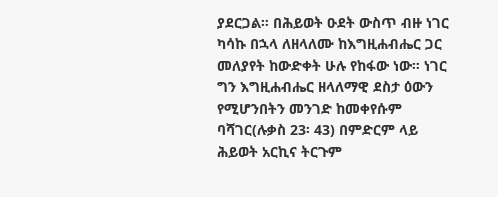ያደርጋል። በሕይወት ዑደት ውስጥ ብዙ ነገር ካሳኩ በኋላ ለዘላለሙ ከእግዚሐብሔር ጋር መለያየት ከውድቀት ሁሉ የከፋው ነው። ነገር ግን እግዚሐብሔር ዘላለማዊ ደስታ ዕውን የሚሆንበትን መንገድ ከመቀየሱም ባሻገር(ሉቃስ 23፡ 43) በምድርም ላይ ሕይወት አርኪና ትርጉም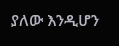ያለው እንዲሆን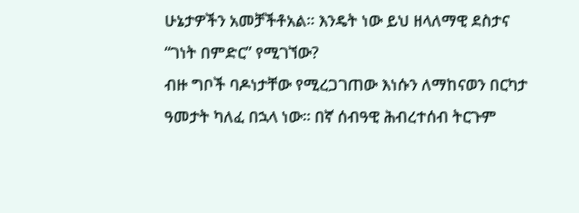ሁኔታዎችን አመቻችቶአል። እንዴት ነው ይህ ዘላለማዊ ደስታና “ገነት በምድር” የሚገኘው?
ብዙ ግቦች ባዶነታቸው የሚረጋገጠው እነሱን ለማከናወን በርካታ ዓመታት ካለፈ በኋላ ነው። በኛ ሰብዓዊ ሕብረተሰብ ትርጉም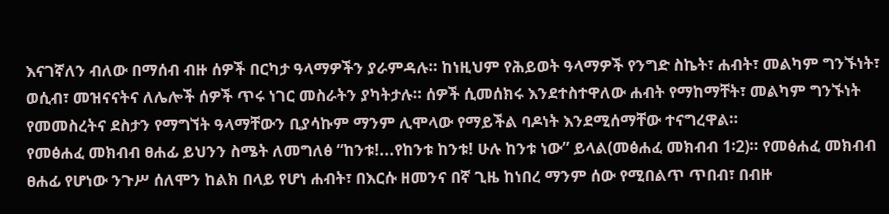እናገኛለን ብለው በማሰብ ብዙ ሰዎች በርካታ ዓላማዎችን ያራምዳሉ። ከነዚህም የሕይወት ዓላማዎች የንግድ ስኬት፣ ሐብት፣ መልካም ግንኙነት፣ ወሲብ፣ መዝናናትና ለሌሎች ሰዎች ጥሩ ነገር መስራትን ያካትታሉ። ሰዎች ሲመሰክሩ እንደተስተዋለው ሐብት የማከማቸት፣ መልካም ግንኙነት የመመስረትና ደስታን የማግኘት ዓላማቸውን ቢያሳኩም ማንም ሊሞላው የማይችል ባዶነት እንደሚሰማቸው ተናግረዋል።
የመፅሐፈ መክብብ ፀሐፊ ይህንን ስሜት ለመግለፅ “ከንቱ!...የከንቱ ከንቱ! ሁሉ ከንቱ ነው” ይላል(መፅሐፈ መክብብ 1፡2)። የመፅሐፈ መክብብ ፀሐፊ የሆነው ንጉሥ ሰለሞን ከልክ በላይ የሆነ ሐብት፣ በእርሱ ዘመንና በኛ ጊዜ ከነበረ ማንም ሰው የሚበልጥ ጥበብ፣ በብዙ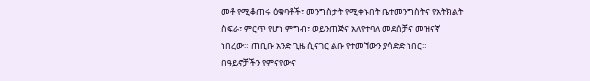መቶ የሚቆጠሩ ዕቁባቶች፣ መንግስታት የሚቀኑበት ቤተመንግስትና የአትክልት ስፍራ፣ ምርጥ የሆነ ምግብ፣ ወይንጠጅና አለየተባለ መደሰቻና መዝናኛ ነበረው። ጠቢቡ አንድ ጊዜ ሲናገር ልቡ የተመኘውን ያሳድድ ነበር። በዓይኖቻችን የምናየውና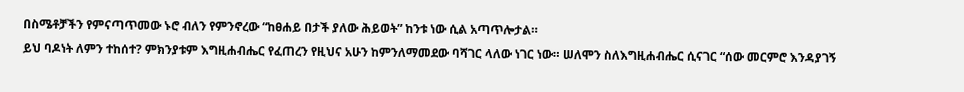በስሜቶቻችን የምናጣጥመው ኑሮ ብለን የምንኖረው “ከፀሐይ በታች ያለው ሕይወት” ከንቱ ነው ሲል አጣጥሎታል።
ይህ ባዶነት ለምን ተከሰተ? ምክንያቱም እግዚሐብሔር የፈጠረን የዚህና አሁን ከምንለማመደው ባሻገር ላለው ነገር ነው። ሠለሞን ስለእግዚሐብሔር ሲናገር “ሰው መርምሮ እንዳያገኝ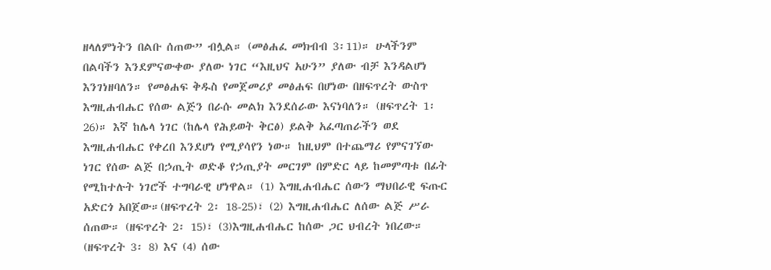ዘላለምነትን በልቡ ሰጠው” ብሏል። (መፅሐፈ መክብብ 3፡11)። ሁላችንም በልባችን እንደምናውቀው ያለው ነገር “እዚህና አሁን” ያለው ብቻ እንዳልሆነ እንገነዘባለን። የመፅሐፍ ቅዱስ የመጀመሪያ መፅሐፍ በሆነው በዘፍጥረት ውስጥ እግዚሐብሔር የሰው ልጅን በራሱ መልክ እንደሰራው እናነባለን። (ዘፍጥረት 1፡26)። እኛ ከሌላ ነገር (ከሌላ የሕይወት ቅርፅ) ይልቅ አፈጣጠራችን ወደ እግዚሐብሔር የቀረበ እንደሆነ የሚያሳየን ነው። ከዚህም በተጨማሪ የምናገኘው ነገር የሰው ልጅ በኃጢት ወድቆ የኃጢያት መርገም በምድር ላይ ከመምጣቱ በፊት የሚከተሉት ነገሮች ተግባራዊ ሆነዋል። (1) እግዚሐብሔር ሰውን ማህበራዊ ፍጡር አድርጎ አበጀው።(ዘፍጥረት 2፡ 18-25)፣ (2) እግዚሐብሔር ለሰው ልጅ ሥራ ሰጠው። (ዘፍጥረት 2፡ 15)፣ (3)እግዚሐብሔር ከሰው ጋር ህብረት ነበረው። (ዘፍጥረት 3፡ 8) እና (4) ሰው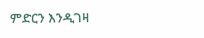ምድርን እንዲገዛ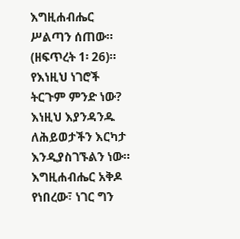እግዚሐብሔር ሥልጣን ሰጠው። (ዘፍጥረት 1፡ 26)። የእነዚህ ነገሮች ትርጉም ምንድ ነው? እነዚህ እያንዳንዱ ለሕይወታችን እርካታ እንዲያስገኙልን ነው። እግዚሐብሔር አቅዶ የነበረው፣ ነገር ግን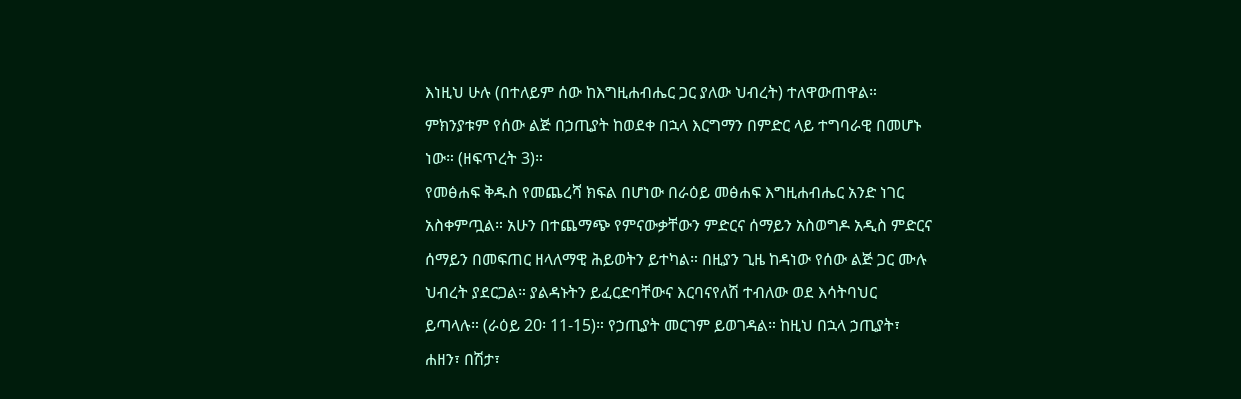እነዚህ ሁሉ (በተለይም ሰው ከእግዚሐብሔር ጋር ያለው ህብረት) ተለዋውጠዋል። ምክንያቱም የሰው ልጅ በኃጢያት ከወደቀ በኋላ እርግማን በምድር ላይ ተግባራዊ በመሆኑ ነው። (ዘፍጥረት 3)።
የመፅሐፍ ቅዱስ የመጨረሻ ክፍል በሆነው በራዕይ መፅሐፍ እግዚሐብሔር አንድ ነገር አስቀምጧል። አሁን በተጨማጭ የምናውቃቸውን ምድርና ሰማይን አስወግዶ አዲስ ምድርና ሰማይን በመፍጠር ዘላለማዊ ሕይወትን ይተካል። በዚያን ጊዜ ከዳነው የሰው ልጅ ጋር ሙሉ ህብረት ያደርጋል። ያልዳኑትን ይፈርድባቸውና እርባናየለሽ ተብለው ወደ እሳትባህር ይጣላሉ። (ራዕይ 20፡ 11-15)። የኃጢያት መርገም ይወገዳል። ከዚህ በኋላ ኃጢያት፣ ሐዘን፣ በሽታ፣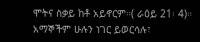ሞትና ስቃይ ከቶ አይኖርም።( ራዕይ 21፡ 4)። አማኞችም ሁሉን ነገር ይወርሳሉ፣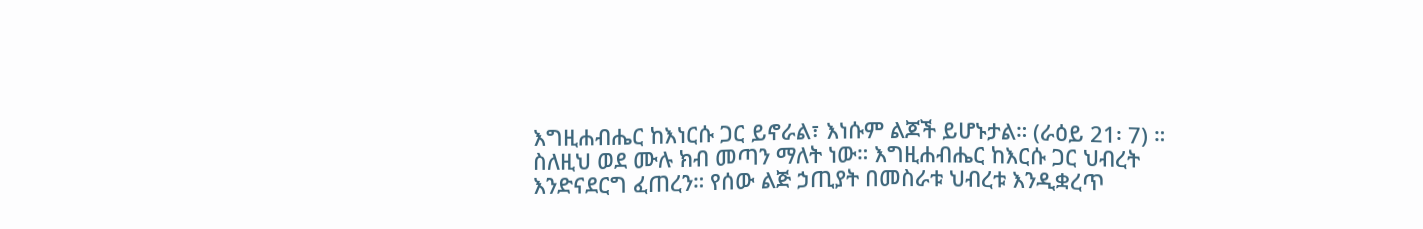እግዚሐብሔር ከእነርሱ ጋር ይኖራል፣ እነሱም ልጆች ይሆኑታል። (ራዕይ 21፡ 7) ።
ስለዚህ ወደ ሙሉ ክብ መጣን ማለት ነው። እግዚሐብሔር ከእርሱ ጋር ህብረት እንድናደርግ ፈጠረን። የሰው ልጅ ኃጢያት በመስራቱ ህብረቱ እንዲቋረጥ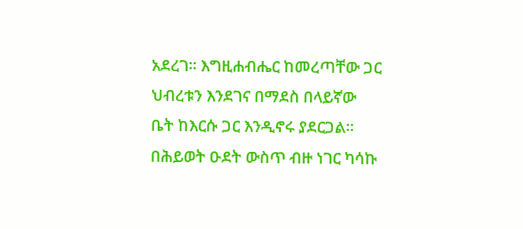አደረገ። እግዚሐብሔር ከመረጣቸው ጋር ህብረቱን እንደገና በማደስ በላይኛው ቤት ከእርሱ ጋር እንዲኖሩ ያደርጋል። በሕይወት ዑደት ውስጥ ብዙ ነገር ካሳኩ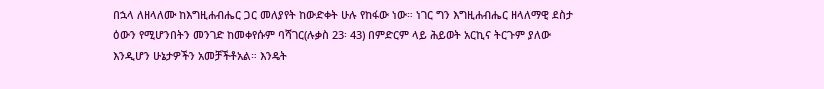በኋላ ለዘላለሙ ከእግዚሐብሔር ጋር መለያየት ከውድቀት ሁሉ የከፋው ነው። ነገር ግን እግዚሐብሔር ዘላለማዊ ደስታ ዕውን የሚሆንበትን መንገድ ከመቀየሱም ባሻገር(ሉቃስ 23፡ 43) በምድርም ላይ ሕይወት አርኪና ትርጉም ያለው እንዲሆን ሁኔታዎችን አመቻችቶአል። እንዴት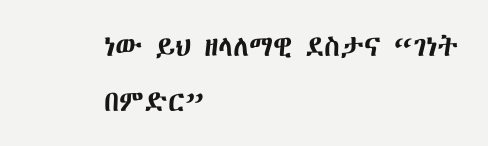ነው ይህ ዘላለማዊ ደስታና “ገነት በምድር”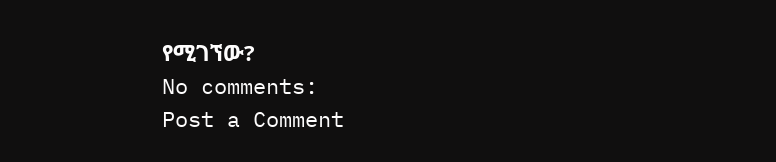የሚገኘው?
No comments:
Post a Comment